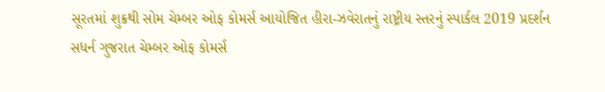સૂરતમાં શુક્રથી સોમ ચેમ્બર ઓફ કોમર્સ આયોજિત હીરા-ઝવેરાતનું રાષ્ટ્રીય સ્તરનું સ્પાર્કલ 2019 પ્રદર્શન
સધર્ન ગુજરાત ચેમ્બર ઓફ કોમર્સ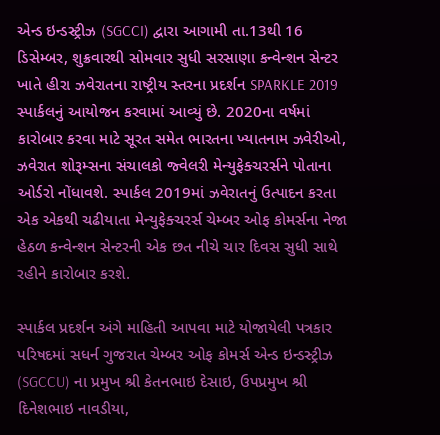એન્ડ ઇન્ડસ્ટ્રીઝ (SGCCI) દ્વારા આગામી તા.13થી 16 ડિસેમ્બર, શુક્રવારથી સોમવાર સુધી સરસાણા કન્વેન્શન સેન્ટર ખાતે હીરા ઝવેરાતના રાષ્ટ્રીય સ્તરના પ્રદર્શન SPARKLE 2019 સ્પાર્કલનું આયોજન કરવામાં આવ્યું છે. 2020ના વર્ષમાં કારોબાર કરવા માટે સૂરત સમેત ભારતના ખ્યાતનામ ઝવેરીઓ, ઝવેરાત શોરૂમ્સના સંચાલકો જ્વેલરી મેન્યુફેક્ચરર્સને પોતાના ઓર્ડરો નોંધાવશે. સ્પાર્કલ 2019માં ઝવેરાતનું ઉત્પાદન કરતા એક એકથી ચઢીયાતા મેન્યુફેક્ચરર્સ ચેમ્બર ઓફ કોમર્સના નેજા હેઠળ કન્વેન્શન સેન્ટરની એક છત નીચે ચાર દિવસ સુધી સાથે રહીને કારોબાર કરશે.

સ્પાર્કલ પ્રદર્શન અંગે માહિતી આપવા માટે યોજાયેલી પત્રકાર પરિષદમાં સધર્ન ગુજરાત ચેમ્બર ઓફ કોમર્સ એન્ડ ઇન્ડસ્ટ્રીઝ (SGCCU) ના પ્રમુખ શ્રી કેતનભાઇ દેસાઇ, ઉપપ્રમુખ શ્રી દિનેશભાઇ નાવડીયા,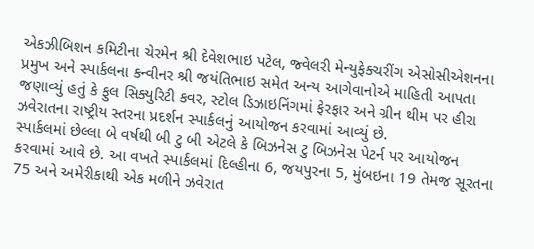એકઝીબિશન કમિટીના ચેરમેન શ્રી દેવેશભાઇ પટેલ, જ્વેલરી મેન્યુફેક્ચરીંગ એસોસીએશનના પ્રમુખ અને સ્પાર્કલના કન્વીનર શ્રી જયંતિભાઇ સમેત અન્ય આગેવાનોએ માહિતી આપતા જણાવ્યું હતું કે ફુલ સિક્યુરિટી કવર, સ્ટોલ ડિઝાઇનિંગમાં ફેરફાર અને ગ્રીન થીમ પર હીરા ઝવેરાતના રાષ્ટ્રીય સ્તરના પ્રદર્શન સ્પાર્કલનું આયોજન કરવામાં આવ્યું છે.
સ્પાર્કલમાં છેલ્લા બે વર્ષથી બી ટુ બી એટલે કે બિઝનેસ ટુ બિઝનેસ પેટર્ન પર આયોજન કરવામાં આવે છે. આ વખતે સ્પાર્કલમાં દિલ્હીના 6, જયપુરના 5, મુંબઇના 19 તેમજ સૂરતના 75 અને અમેરીકાથી એક મળીને ઝવેરાત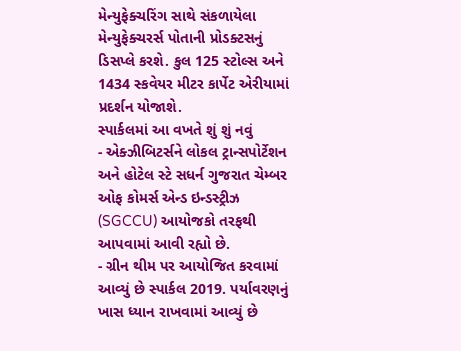મેન્યુફેક્ચરિંગ સાથે સંકળાયેલા મેન્યુફેક્ચરર્સ પોતાની પ્રોડક્ટસનું ડિસપ્લે કરશે. કુલ 125 સ્ટોલ્સ અને 1434 સ્કવેયર મીટર કાર્પેટ એરીયામાં પ્રદર્શન યોજાશે.
સ્પાર્કલમાં આ વખતે શું શું નવું
- એક્ઝીબિટર્સને લોકલ ટ્રાન્સપોર્ટેશન અને હોટેલ સ્ટે સધર્ન ગુજરાત ચેમ્બર ઓફ કોમર્સ એન્ડ ઇન્ડસ્ટ્રીઝ (SGCCU) આયોજકો તરફથી આપવામાં આવી રહ્યો છે.
- ગ્રીન થીમ પર આયોજિત કરવામાં આવ્યું છે સ્પાર્કલ 2019. પર્યાવરણનું ખાસ ધ્યાન રાખવામાં આવ્યું છે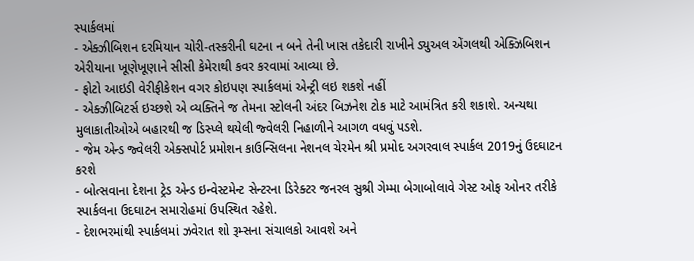સ્પાર્કલમાં
- એક્ઝીબિશન દરમિયાન ચોરી-તસ્કરીની ઘટના ન બને તેની ખાસ તકેદારી રાખીને ડ્યુઅલ એંગલથી એક્ઝિબિશન એરીયાના ખૂણેખૂણાને સીસી કેમેરાથી કવર કરવામાં આવ્યા છે.
- ફોટો આઇડી વેરીફીકેશન વગર કોઇપણ સ્પાર્કલમાં એન્ટ્રી લઇ શકશે નહીં
- એક્ઝીબિટર્સ ઇચ્છશે એ વ્યક્તિને જ તેમના સ્ટોલની અંદર બિઝનેશ ટોક માટે આમંત્રિત કરી શકાશે. અન્યથા મુલાકાતીઓએ બહારથી જ ડિસ્પ્લે થયેલી જ્વેલરી નિહાળીને આગળ વધવું પડશે.
- જેમ એન્ડ જ્વેલરી એક્સપોર્ટ પ્રમોશન કાઉન્સિલના નેશનલ ચેરમેન શ્રી પ્રમોદ અગરવાલ સ્પાર્કલ 2019નું ઉદઘાટન કરશે
- બોત્સવાના દેશના ટ્રેડ એન્ડ ઇન્વેસ્ટમેન્ટ સેન્ટરના ડિરેક્ટર જનરલ સુશ્રી ગેમ્મા બેગાબોલાવે ગેસ્ટ ઓફ ઓનર તરીકે સ્પાર્કલના ઉદઘાટન સમારોહમાં ઉપસ્થિત રહેશે.
- દેશભરમાંથી સ્પાર્કલમાં ઝવેરાત શો રૂમ્સના સંચાલકો આવશે અને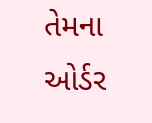તેમના ઓર્ડર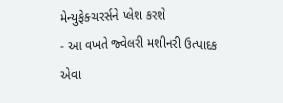મેન્યુફેક્ચરર્સને પ્લેશ કરશે
- આ વખતે જ્વેલરી મશીનરી ઉત્પાદક એવા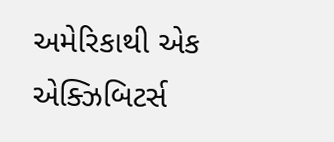અમેરિકાથી એક એક્ઝિબિટર્સ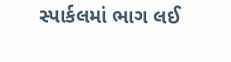સ્પાર્કલમાં ભાગ લઈ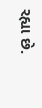રહ્યા છે.